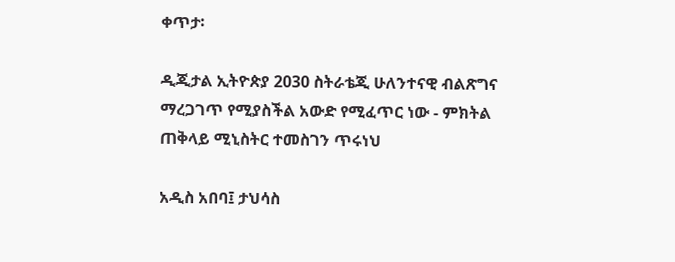ቀጥታ፡

ዲጂታል ኢትዮጵያ 2030 ስትራቴጂ ሁለንተናዊ ብልጽግና ማረጋገጥ የሚያስችል አውድ የሚፈጥር ነው - ምክትል ጠቅላይ ሚኒስትር ተመስገን ጥሩነህ

አዲስ አበባ፤ ታህሳስ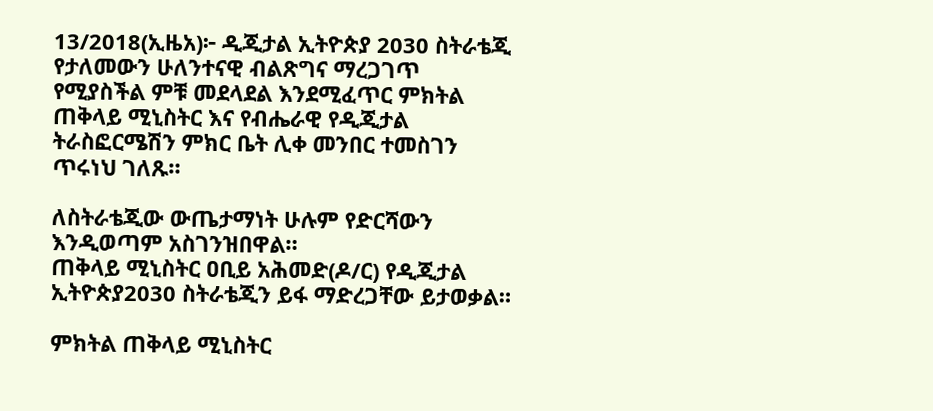13/2018(ኢዜአ)፦ ዲጂታል ኢትዮጵያ 2030 ስትራቴጂ የታለመውን ሁለንተናዊ ብልጽግና ማረጋገጥ የሚያስችል ምቹ መደላደል እንደሚፈጥር ምክትል ጠቅላይ ሚኒስትር እና የብሔራዊ የዲጂታል ትራስፎርሜሽን ምክር ቤት ሊቀ መንበር ተመስገን ጥሩነህ ገለጹ።

ለስትራቴጂው ውጤታማነት ሁሉም የድርሻውን እንዲወጣም አስገንዝበዋል።
ጠቅላይ ሚኒስትር ዐቢይ አሕመድ(ዶ/ር) የዲጂታል ኢትዮጵያ2030 ስትራቴጂን ይፋ ማድረጋቸው ይታወቃል።

ምክትል ጠቅላይ ሚኒስትር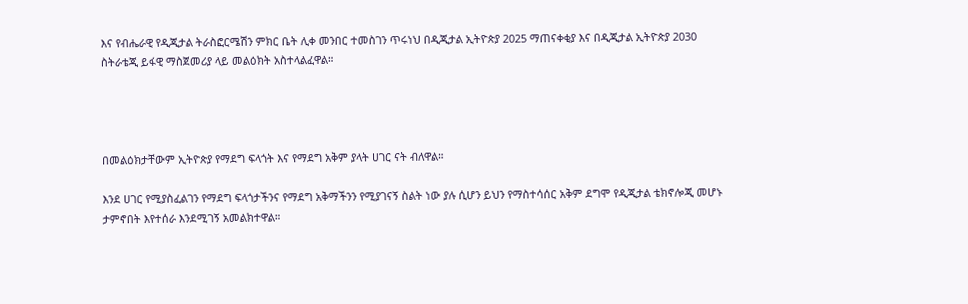እና የብሔራዊ የዲጂታል ትራስፎርሜሽን ምክር ቤት ሊቀ መንበር ተመስገን ጥሩነህ በዲጂታል ኢትዮጵያ 2025 ማጠናቀቂያ እና በዲጂታል ኢትዮጵያ 2030 ስትራቴጂ ይፋዊ ማስጀመሪያ ላይ መልዕክት አስተላልፈዋል።




በመልዕክታቸውም ኢትዮጵያ የማደግ ፍላጎት እና የማደግ አቅም ያላት ሀገር ናት ብለዋል።

እንደ ሀገር የሚያስፈልገን የማደግ ፍላጎታችንና የማደግ አቅማችንን የሚያገናኝ ስልት ነው ያሉ ሲሆን ይህን የማስተሳሰር አቅም ደግሞ የዲጂታል ቴክኖሎጂ መሆኑ ታምኖበት እየተሰራ እንደሚገኝ አመልክተዋል።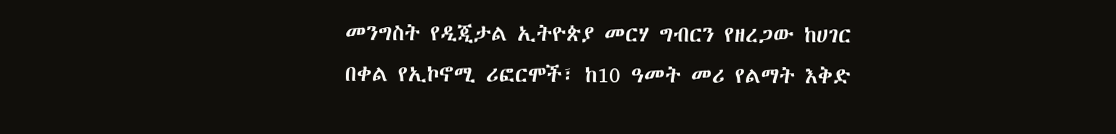መንግስት የዲጂታል ኢትዮጵያ መርሃ ግብርን የዘረጋው ከሀገር በቀል የኢኮኖሚ ሪፎርሞች፣ ከ10 ዓመት መሪ የልማት እቅድ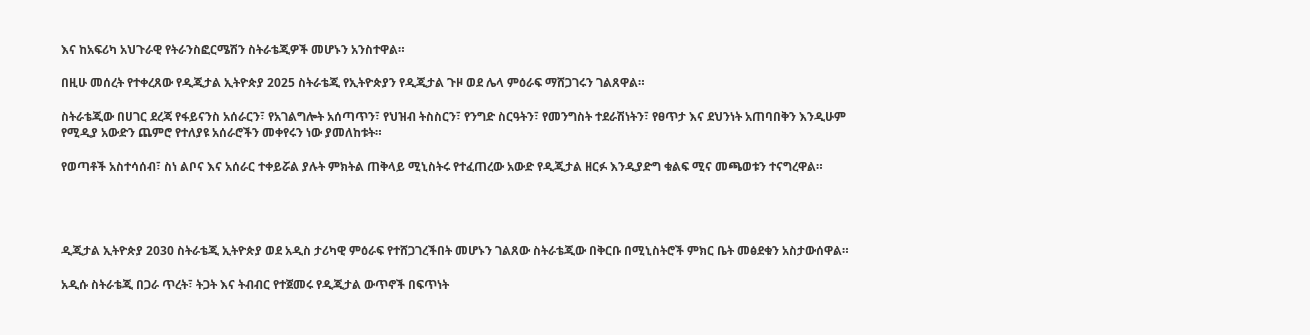እና ከአፍሪካ አህጉራዊ የትራንስፎርሜሽን ስትራቴጂዎች መሆኑን አንስተዋል።

በዚሁ መሰረት የተቀረጸው የዲጂታል ኢትዮጵያ 2025 ስትራቴጂ የኢትዮጵያን የዲጂታል ጉዞ ወደ ሌላ ምዕራፍ ማሸጋገሩን ገልጸዋል።

ስትራቴጂው በሀገር ደረጃ የፋይናንስ አሰራርን፣ የአገልግሎት አሰጣጥን፣ የህዝብ ትስስርን፣ የንግድ ስርዓትን፣ የመንግስት ተደራሽነትን፣ የፀጥታ እና ደህንነት አጠባበቅን እንዲሁም የሚዲያ አውድን ጨምሮ የተለያዩ አሰራሮችን መቀየሩን ነው ያመለከቱት።

የወጣቶች አስተሳሰብ፣ ስነ ልቦና እና አሰራር ተቀይሯል ያሉት ምክትል ጠቅላይ ሚኒስትሩ የተፈጠረው አውድ የዲጂታል ዘርፉ እንዲያድግ ቁልፍ ሚና መጫወቱን ተናግረዋል።




ዲጂታል ኢትዮጵያ 2030 ስትራቴጂ ኢትዮጵያ ወደ አዲስ ታሪካዊ ምዕራፍ የተሸጋገረችበት መሆኑን ገልጸው ስትራቴጂው በቅርቡ በሚኒስትሮች ምክር ቤት መፅደቁን አስታውሰዋል።

አዲሱ ስትራቴጂ በጋራ ጥረት፣ ትጋት እና ትብብር የተጀመሩ የዲጂታል ውጥኖች በፍጥነት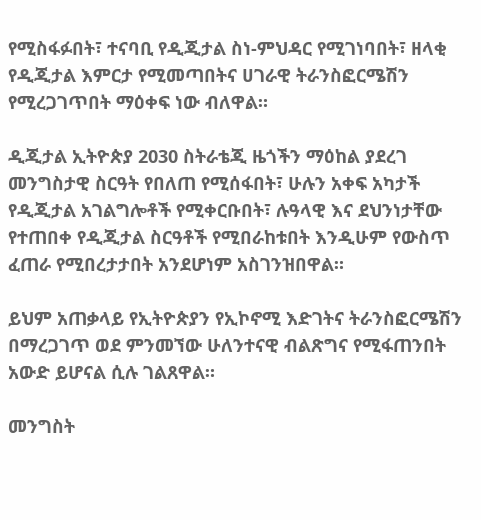የሚስፋፉበት፣ ተናባቢ የዲጂታል ስነ-ምህዳር የሚገነባበት፣ ዘላቂ የዲጂታል እምርታ የሚመጣበትና ሀገራዊ ትራንስፎርሜሽን የሚረጋገጥበት ማዕቀፍ ነው ብለዋል።

ዲጂታል ኢትዮጵያ 2030 ስትራቴጂ ዜጎችን ማዕከል ያደረገ መንግስታዊ ስርዓት የበለጠ የሚሰፋበት፣ ሁሉን አቀፍ አካታች የዲጂታል አገልግሎቶች የሚቀርቡበት፣ ሉዓላዊ እና ደህንነታቸው የተጠበቀ የዲጂታል ስርዓቶች የሚበራከቱበት እንዲሁም የውስጥ ፈጠራ የሚበረታታበት አንደሆነም አስገንዝበዋል።

ይህም አጠቃላይ የኢትዮጵያን የኢኮኖሚ እድገትና ትራንስፎርሜሽን በማረጋገጥ ወደ ምንመኘው ሁለንተናዊ ብልጽግና የሚፋጠንበት አውድ ይሆናል ሲሉ ገልጸዋል።

መንግስት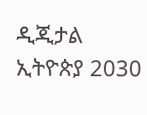ዲጂታል ኢትዮጵያ 2030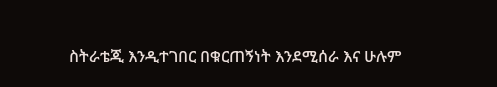ስትራቴጂ እንዲተገበር በቁርጠኝነት እንደሚሰራ እና ሁሉም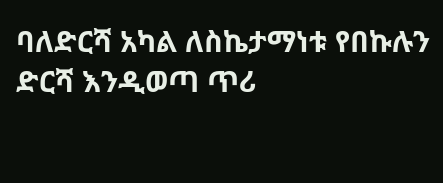ባለድርሻ አካል ለስኬታማነቱ የበኩሉን ድርሻ እንዲወጣ ጥሪ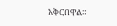አቅርበዋል።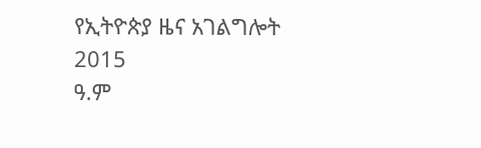የኢትዮጵያ ዜና አገልግሎት
2015
ዓ.ም